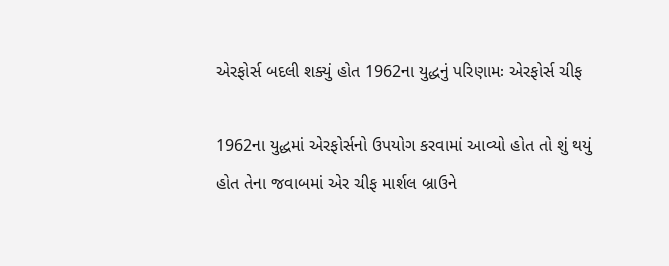એરફોર્સ બદલી શક્યું હોત 1962ના યુદ્ધનું પરિણામઃ એરફોર્સ ચીફ

1962ના યુદ્ધમાં એરફોર્સનો ઉપયોગ કરવામાં આવ્યો હોત તો શું થયું હોત તેના જવાબમાં એર ચીફ માર્શલ બ્રાઉને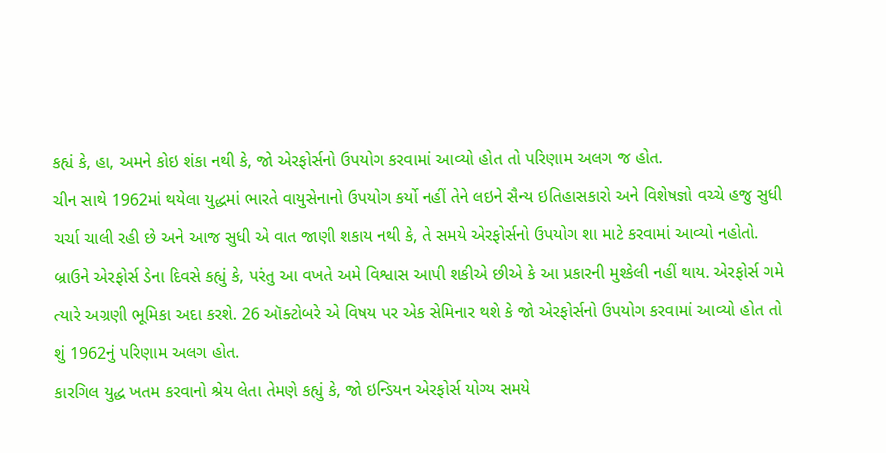કહ્યં કે, હા, અમને કોઇ શંકા નથી કે, જો એરફોર્સનો ઉપયોગ કરવામાં આવ્યો હોત તો પરિણામ અલગ જ હોત.
ચીન સાથે 1962માં થયેલા યુદ્ધમાં ભારતે વાયુસેનાનો ઉપયોગ કર્યો નહીં તેને લઇને સૈન્ય ઇતિહાસકારો અને વિશેષજ્ઞો વચ્ચે હજુ સુધી ચર્ચા ચાલી રહી છે અને આજ સુધી એ વાત જાણી શકાય નથી કે, તે સમયે એરફોર્સનો ઉપયોગ શા માટે કરવામાં આવ્યો નહોતો.
બ્રાઉને એરફોર્સ ડેના દિવસે કહ્યું કે, પરંતુ આ વખતે અમે વિશ્વાસ આપી શકીએ છીએ કે આ પ્રકારની મુશ્કેલી નહીં થાય. એરફોર્સ ગમે ત્યારે અગ્રણી ભૂમિકા અદા કરશે. 26 ઑક્ટોબરે એ વિષય પર એક સેમિનાર થશે કે જો એરફોર્સનો ઉપયોગ કરવામાં આવ્યો હોત તો શું 1962નું પરિણામ અલગ હોત.
કારગિલ યુદ્ધ ખતમ કરવાનો શ્રેય લેતા તેમણે કહ્યું કે, જો ઇન્ડિયન એરફોર્સ યોગ્ય સમયે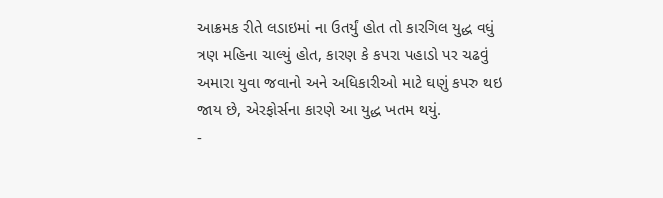આક્રમક રીતે લડાઇમાં ના ઉતર્યું હોત તો કારગિલ યુદ્ધ વધું ત્રણ મહિના ચાલ્યું હોત, કારણ કે કપરા પહાડો પર ચઢવું અમારા યુવા જવાનો અને અધિકારીઓ માટે ઘણું કપરુ થઇ જાય છે, એરફોર્સના કારણે આ યુદ્ધ ખતમ થયું.
-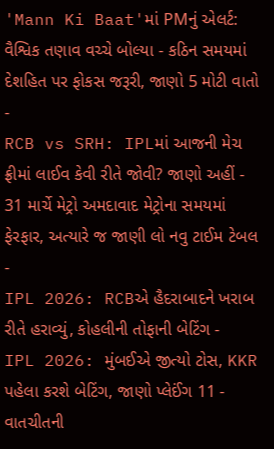'Mann Ki Baat'માં PMનું એલર્ટ: વૈશ્વિક તણાવ વચ્ચે બોલ્યા - કઠિન સમયમાં દેશહિત પર ફોકસ જરૂરી, જાણો 5 મોટી વાતો -
RCB vs SRH: IPLમાં આજની મેચ ફ્રીમાં લાઈવ કેવી રીતે જોવી? જાણો અહીં -
31 માર્ચે મેટ્રો અમદાવાદ મેટ્રોના સમયમાં ફેરફાર, અત્યારે જ જાણી લો નવુ ટાઈમ ટેબલ -
IPL 2026: RCBએ હૈદરાબાદને ખરાબ રીતે હરાવ્યું, કોહલીની તોફાની બેટિંગ -
IPL 2026: મુંબઈએ જીત્યો ટોસ, KKR પહેલા કરશે બેટિંગ, જાણો પ્લેઈંગ 11 -
વાતચીતની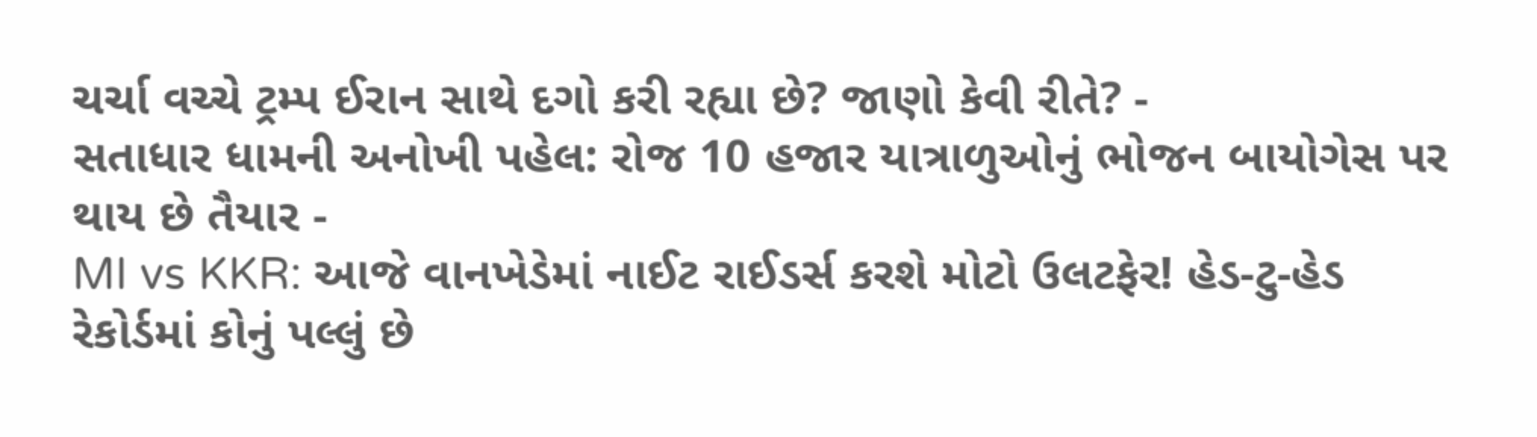ચર્ચા વચ્ચે ટ્રમ્પ ઈરાન સાથે દગો કરી રહ્યા છે? જાણો કેવી રીતે? -
સતાધાર ધામની અનોખી પહેલ: રોજ 10 હજાર યાત્રાળુઓનું ભોજન બાયોગેસ પર થાય છે તૈયાર -
MI vs KKR: આજે વાનખેડેમાં નાઈટ રાઈડર્સ કરશે મોટો ઉલટફેર! હેડ-ટુ-હેડ રેકોર્ડમાં કોનું પલ્લું છે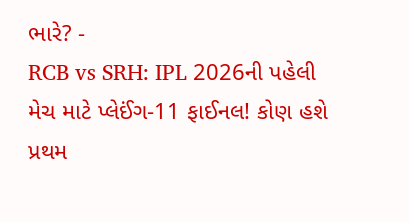ભારે? -
RCB vs SRH: IPL 2026ની પહેલી મેચ માટે પ્લેઈંગ-11 ફાઈનલ! કોણ હશે પ્રથમ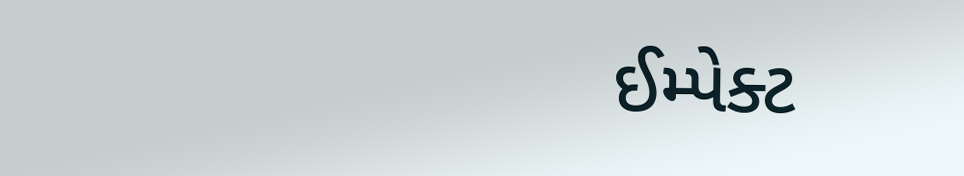ઈમ્પેક્ટ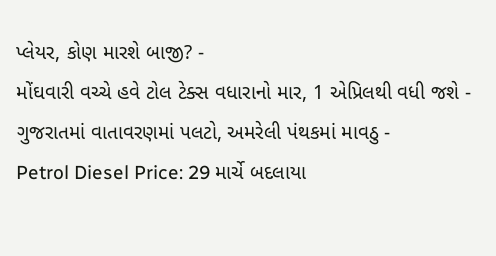પ્લેયર, કોણ મારશે બાજી? -
મોંઘવારી વચ્ચે હવે ટોલ ટેક્સ વધારાનો માર, 1 એપ્રિલથી વધી જશે -
ગુજરાતમાં વાતાવરણમાં પલટો, અમરેલી પંથકમાં માવઠુ -
Petrol Diesel Price: 29 માર્ચે બદલાયા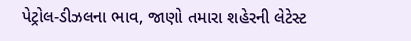પેટ્રોલ-ડીઝલના ભાવ, જાણો તમારા શહેરની લેટેસ્ટ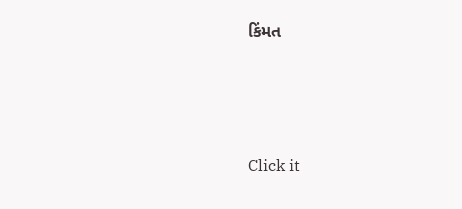કિંમત






Click it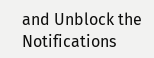and Unblock the Notifications